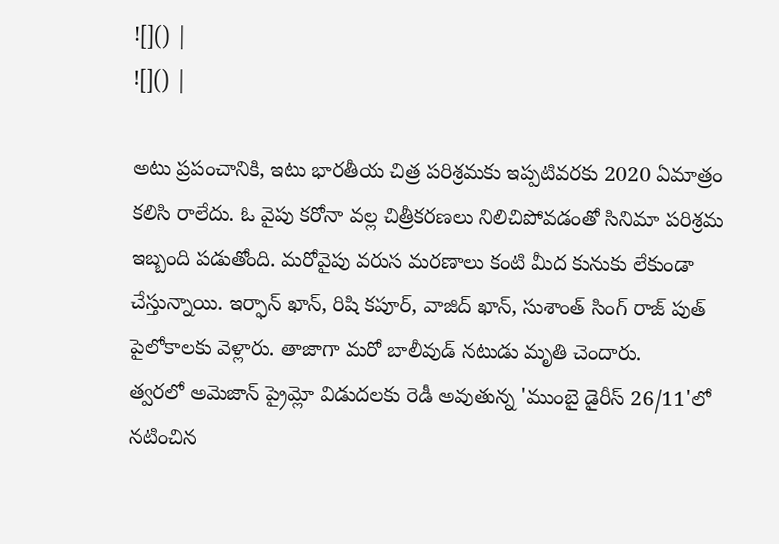![]() |
![]() |

అటు ప్రపంచానికి, ఇటు భారతీయ చిత్ర పరిశ్రమకు ఇప్పటివరకు 2020 ఏమాత్రం కలిసి రాలేదు. ఓ వైపు కరోనా వల్ల చిత్రీకరణలు నిలిచిపోవడంతో సినిమా పరిశ్రమ ఇబ్బంది పడుతోంది. మరోవైపు వరుస మరణాలు కంటి మీద కునుకు లేకుండా చేస్తున్నాయి. ఇర్ఫాన్ ఖాన్, రిషి కపూర్, వాజిద్ ఖాన్, సుశాంత్ సింగ్ రాజ్ పుత్ పైలోకాలకు వెళ్లారు. తాజాగా మరో బాలీవుడ్ నటుడు మృతి చెందారు.
త్వరలో అమెజాన్ ప్రైమ్లో విడుదలకు రెడీ అవుతున్న 'ముంబై డైరీస్ 26/11'లో నటించిన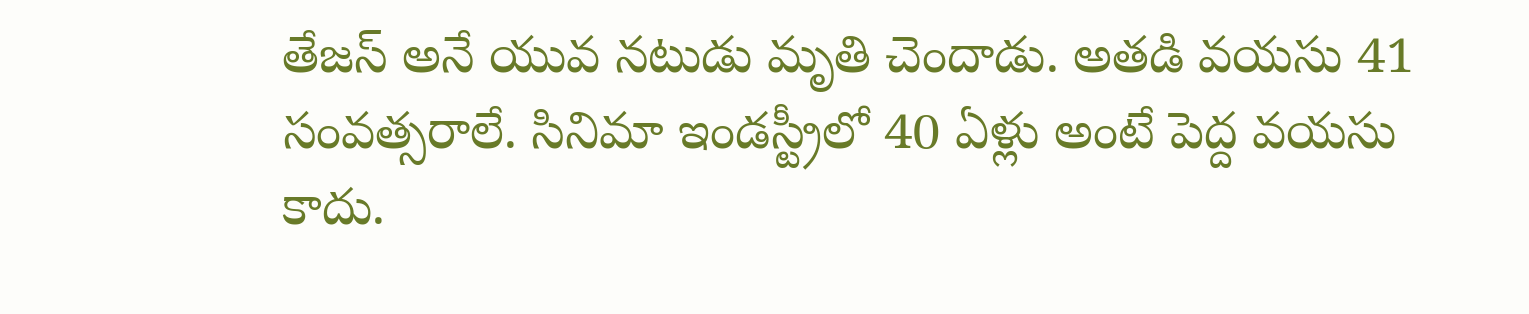తేజస్ అనే యువ నటుడు మృతి చెందాడు. అతడి వయసు 41 సంవత్సరాలే. సినిమా ఇండస్ట్రీలో 40 ఏళ్లు అంటే పెద్ద వయసు కాదు.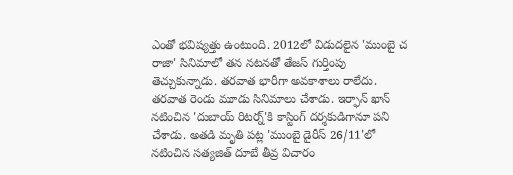ఎంతో భవిష్యత్తు ఉంటుంది. 2012లో విడుదలైన 'ముంబై చ రాజా' సినిమాలో తన నటనతో తేజస్ గుర్తింపు తెచ్చుకున్నాడు. తరవాత భారీగా అవకాశాలు రాలేదు. తరవాత రెండు మూడు సినిమాలు చేశాడు. ఇర్ఫాన్ ఖాన్ నటించిన 'దుబాయ్ రిటర్న్'కి కాస్టింగ్ దర్శకుడిగానూ పని చేశాడు. అతడి మృతి పట్ల 'ముంబై డైరీస్ 26/11'లో నటించిన సత్యజిత్ దూబే తీవ్ర విచారం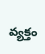వ్యక్తం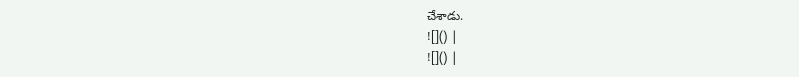చేశాడు.
![]() |
![]() |